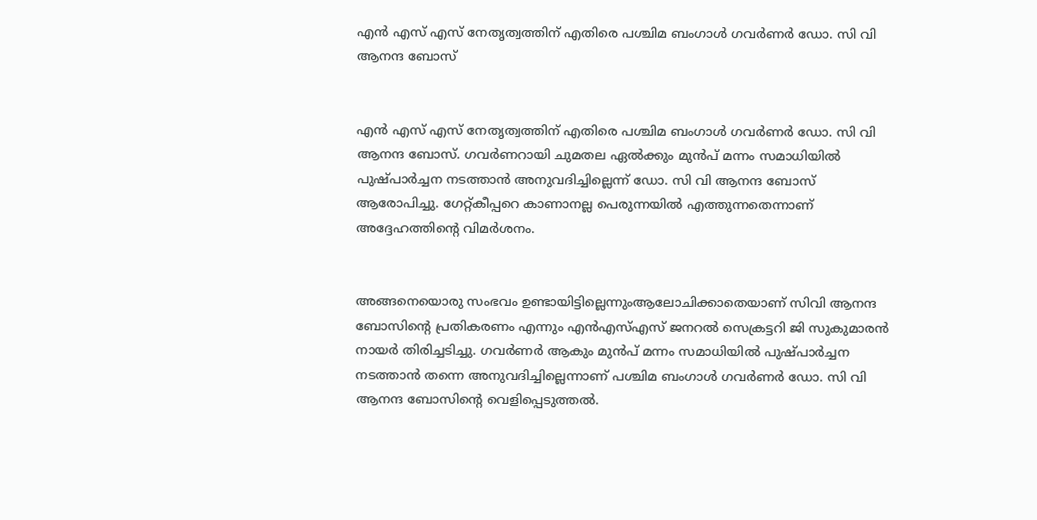എന്‍ എസ് എസ് നേതൃത്വത്തിന് എതിരെ പശ്ചിമ ബംഗാള്‍ ഗവര്‍ണര്‍ ഡോ. സി വി ആനന്ദ ബോസ്


എന്‍ എസ് എസ് നേതൃത്വത്തിന് എതിരെ പശ്ചിമ ബംഗാള്‍ ഗവര്‍ണര്‍ ഡോ. സി വി ആനന്ദ ബോസ്. ഗവര്‍ണറായി ചുമതല ഏല്‍ക്കും മുന്‍പ് മന്നം സമാധിയില്‍ പുഷ്പാര്‍ച്ചന നടത്താന്‍ അനുവദിച്ചില്ലെന്ന് ഡോ. സി വി ആനന്ദ ബോസ് ആരോപിച്ചു. ഗേറ്റ്കീപ്പറെ കാണാനല്ല പെരുന്നയില്‍ എത്തുന്നതെന്നാണ് അദ്ദേഹത്തിന്റെ വിമര്‍ശനം.


അങ്ങനെയൊരു സംഭവം ഉണ്ടായിട്ടില്ലെന്നുംആലോചിക്കാതെയാണ് സിവി ആനന്ദ ബോസിന്റെ പ്രതികരണം എന്നും എന്‍എസ്എസ് ജനറല്‍ സെക്രട്ടറി ജി സുകുമാരന്‍ നായര്‍ തിരിച്ചടിച്ചു. ഗവര്‍ണര്‍ ആകും മുന്‍പ് മന്നം സമാധിയില്‍ പുഷ്പാര്‍ച്ചന നടത്താന്‍ തന്നെ അനുവദിച്ചില്ലെന്നാണ് പശ്ചിമ ബംഗാള്‍ ഗവര്‍ണര്‍ ഡോ. സി വി ആനന്ദ ബോസിന്റെ വെളിപ്പെടുത്തല്‍.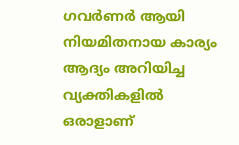ഗവര്‍ണര്‍ ആയി നിയമിതനായ കാര്യം ആദ്യം അറിയിച്ച വ്യക്തികളില്‍ ഒരാളാണ്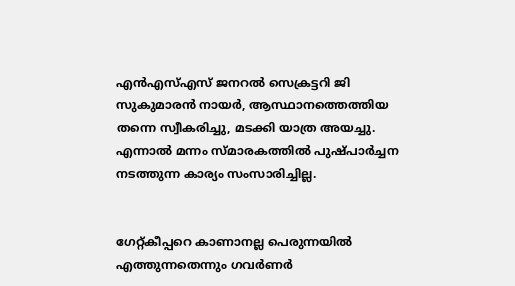എന്‍എസ്എസ് ജനറല്‍ സെക്രട്ടറി ജി സുകുമാരന്‍ നായര്‍, ആസ്ഥാനത്തെത്തിയ തന്നെ സ്വീകരിച്ചു, മടക്കി യാത്ര അയച്ചു. എന്നാല്‍ മന്നം സ്മാരകത്തില്‍ പുഷ്പാര്‍ച്ചന നടത്തുന്ന കാര്യം സംസാരിച്ചില്ല.


ഗേറ്റ്കീപ്പറെ കാണാനല്ല പെരുന്നയില്‍ എത്തുന്നതെന്നും ഗവര്‍ണര്‍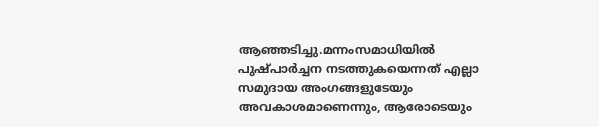ആഞ്ഞടിച്ചു.മന്നംസമാധിയില്‍ പുഷ്പാര്‍ച്ചന നടത്തുകയെന്നത് എല്ലാ സമുദായ അംഗങ്ങളുടേയും അവകാശമാണെന്നും, ആരോടെയും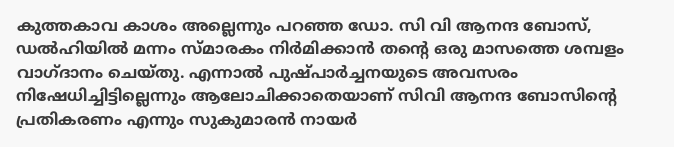കുത്തകാവ കാശം അല്ലെന്നും പറഞ്ഞ ഡോ. സി വി ആനന്ദ ബോസ്, ഡല്‍ഹിയില്‍ മന്നം സ്മാരകം നിര്‍മിക്കാന്‍ തന്റെ ഒരു മാസത്തെ ശമ്പളം വാഗ്ദാനം ചെയ്തു. എന്നാല്‍ പുഷ്പാര്‍ച്ചനയുടെ അവസരം നിഷേധിച്ചിട്ടില്ലെന്നും ആലോചിക്കാതെയാണ് സിവി ആനന്ദ ബോസിന്റെ പ്രതികരണം എന്നും സുകുമാരന്‍ നായര്‍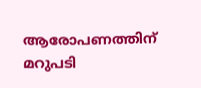ആരോപണത്തിന് മറുപടി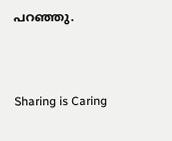പറഞ്ഞു.



Sharing is Caring